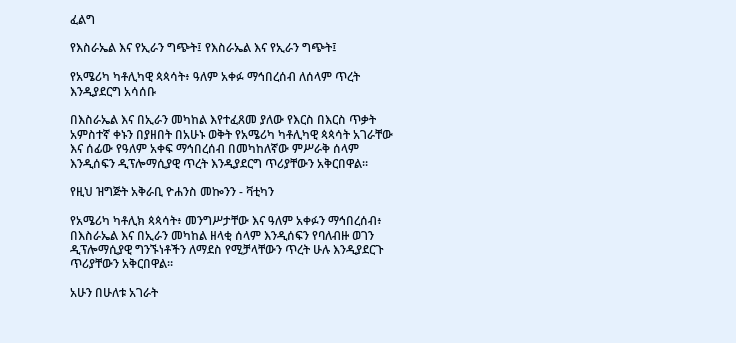ፈልግ

የእስራኤል እና የኢራን ግጭት፤ የእስራኤል እና የኢራን ግጭት፤

የአሜሪካ ካቶሊካዊ ጳጳሳት፥ ዓለም አቀፉ ማኅበረሰብ ለሰላም ጥረት እንዲያደርግ አሳሰቡ

በእስራኤል እና በኢራን መካከል እየተፈጸመ ያለው የእርስ በእርስ ጥቃት አምስተኛ ቀኑን በያዘበት በአሁኑ ወቅት የአሜሪካ ካቶሊካዊ ጳጳሳት አገራቸው እና ሰፊው የዓለም አቀፍ ማኅበረሰብ በመካከለኛው ምሥራቅ ሰላም እንዲሰፍን ዲፕሎማሲያዊ ጥረት እንዲያደርግ ጥሪያቸውን አቅርበዋል።

የዚህ ዝግጅት አቅራቢ ዮሐንስ መኰንን - ቫቲካን

የአሜሪካ ካቶሊክ ጳጳሳት፥ መንግሥታቸው እና ዓለም አቀፉን ማኅበረሰብ፥ በእስራኤል እና በኢራን መካከል ዘላቂ ሰላም እንዲሰፍን የባለብዙ ወገን ዲፕሎማሲያዊ ግንኙነቶችን ለማደስ የሚቻላቸውን ጥረት ሁሉ እንዲያደርጉ ጥሪያቸውን አቅርበዋል።

አሁን በሁለቱ አገራት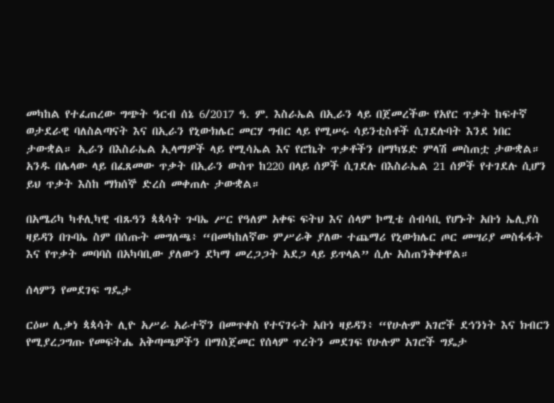መካከል የተፈጠረው ግጭት ዓርብ ሰኔ 6/2017 ዓ. ም. እስራኤል በኢራን ላይ በጀመረችው የአየር ጥቃት ከፍተኛ ወታደራዊ ባለስልጣናት እና በኢራን የኒውክሌር መርሃ ግብር ላይ የሚሠሩ ሳይንቲስቶች ሲገደሉባት እንደ ነበር ታውቋል። ኢራን በእስራኤል ኢላማዎች ላይ የሚሳኤል እና የሮኬት ጥቃቶችን በማካሄድ ምላሽ መስጠቷ ታውቋል። አንዱ በሌላው ላይ በፈጸመው ጥቃት በኢራን ውስጥ ከ220 በላይ ሰዎች ሲገደሉ በእስራኤል 21 ሰዎች የተገደሉ ሲሆን ይህ ጥቃት እስከ ማክሰኞ ድረስ መቀጠሉ ታውቋል።

በአሜሪካ ካቶሊካዊ ብጹዓን ጳጳሳት ጉባኤ ሥር የዓለም አቀፍ ፍትህ እና ሰላም ኮሚቴ ሰብሳቢ የሆኑት አቡነ ኤሊያስ ዛይዳን በጉባኤ ስም በሰጡት መግለጫ፥ “በመካከለኛው ምሥራቅ ያለው ተጨማሪ የኒውክሌር ጦር መሣሪያ መስፋፋት እና የጥቃት መባባስ በአካባቢው ያለውን ደካማ መረጋጋት አደጋ ላይ ይጥላል” ሲሉ አስጠንቅቀዋል።

ሰላምን የመደገፍ ግዴታ

ርዕሠ ሊቃነ ጳጳሳት ሊዮ አሥራ አራተኛን በመጥቀስ የተናገሩት አቡነ ዛይዳን፥ “የሁሉም አገሮች ደኅንነት እና ክብርን የሚያረጋግጡ የመፍትሔ አቅጣጫዎችን በማስጀመር የሰላም ጥረትን መደገፍ የሁሉም አገሮች ግዴታ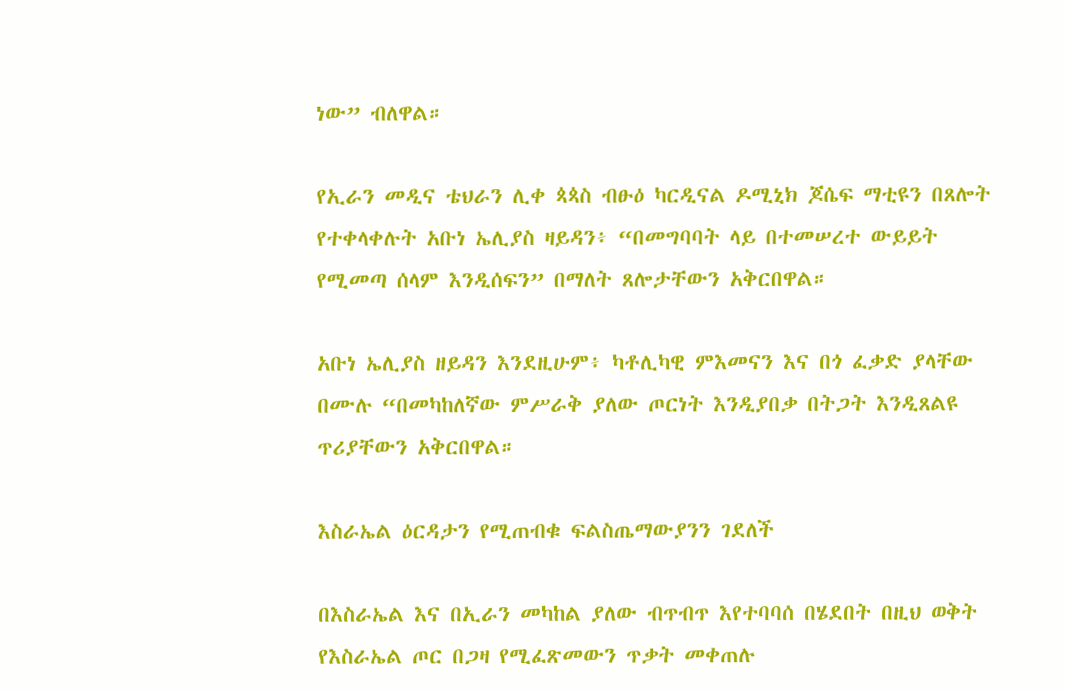ነው” ብለዋል።

የኢራን መዲና ቴህራን ሊቀ ጳጳስ ብፁዕ ካርዲናል ዶሚኒክ ጆሴፍ ማቲዩን በጸሎት የተቀላቀሉት አቡነ ኤሊያስ ዛይዳን፥ “በመግባባት ላይ በተመሠረተ ውይይት የሚመጣ ሰላም እንዲሰፍን” በማለት ጸሎታቸውን አቅርበዋል።

አቡነ ኤሊያስ ዘይዳን እንደዚሁም፥ ካቶሊካዊ ምእመናን እና በጎ ፈቃድ ያላቸው በሙሉ “በመካከለኛው ምሥራቅ ያለው ጦርነት እንዲያበቃ በትጋት እንዲጸልዩ ጥሪያቸውን አቅርበዋል።

እስራኤል ዕርዳታን የሚጠብቁ ፍልስጤማውያንን ገደለች

በእስራኤል እና በኢራን መካከል ያለው ብጥብጥ እየተባባሰ በሄደበት በዚህ ወቅት የእስራኤል ጦር በጋዛ የሚፈጽመውን ጥቃት መቀጠሉ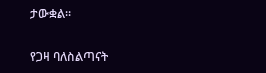ታውቋል።

የጋዛ ባለስልጣናት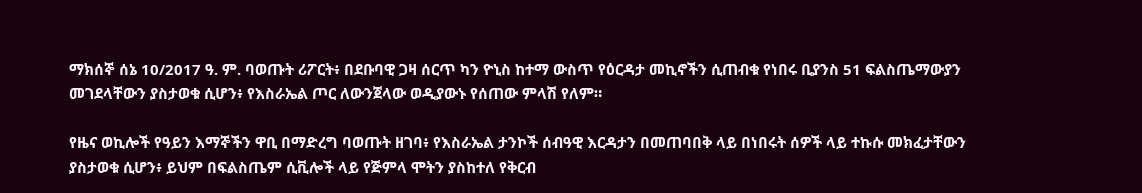ማክሰኞ ሰኔ 10/2017 ዓ. ም. ባወጡት ሪፖርት፥ በደቡባዊ ጋዛ ሰርጥ ካን ዮኒስ ከተማ ውስጥ የዕርዳታ መኪኖችን ሲጠብቁ የነበሩ ቢያንስ 51 ፍልስጤማውያን መገደላቸውን ያስታወቁ ሲሆን፥ የእስራኤል ጦር ለውንጀላው ወዲያውኑ የሰጠው ምላሽ የለም።

የዜና ወኪሎች የዓይን እማኞችን ዋቢ በማድረግ ባወጡት ዘገባ፥ የእስራኤል ታንኮች ሰብዓዊ እርዳታን በመጠባበቅ ላይ በነበሩት ሰዎች ላይ ተኩሱ መክፈታቸውን ያስታወቁ ሲሆን፥ ይህም በፍልስጤም ሲቪሎች ላይ የጅምላ ሞትን ያስከተለ የቅርብ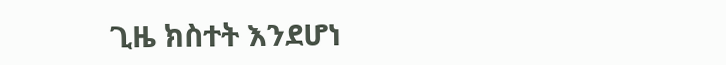ጊዜ ክስተት እንደሆነ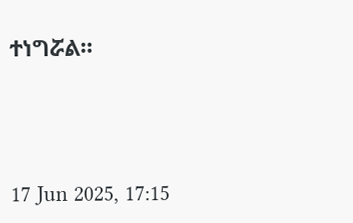ተነግሯል።





17 Jun 2025, 17:15